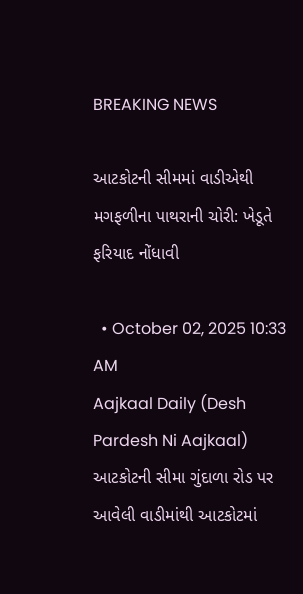BREAKING NEWS

આટકોટની સીમમાં વાડીએથી મગફળીના પાથરાની ચોરી: ખેડૂતે ફરિયાદ નોંધાવી

  • October 02, 2025 10:33 AM
Aajkaal Daily (Desh Pardesh Ni Aajkaal)
આટકોટની સીમા ગુંદાળા રોડ પર આવેલી વાડીમાંથી આટકોટમાં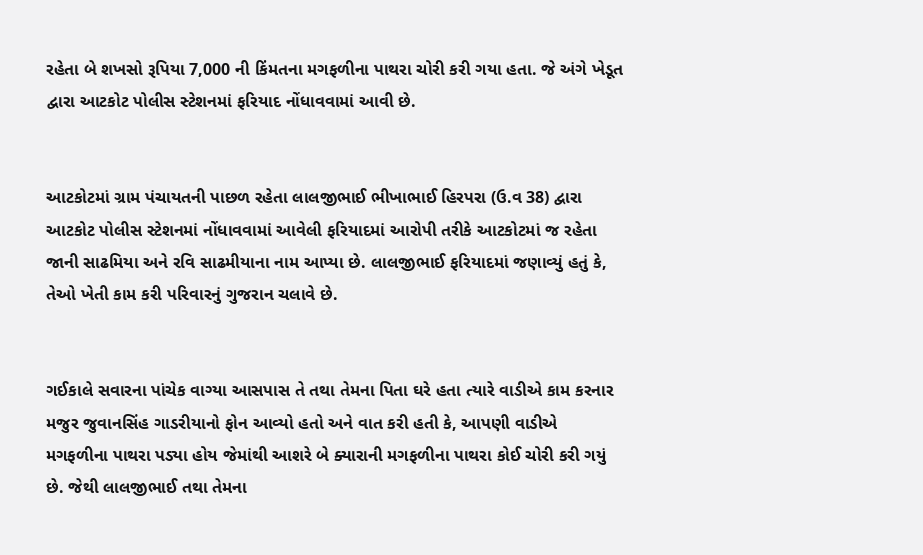રહેતા બે શખસો રૂપિયા 7,000 ની કિંમતના મગફળીના પાથરા ચોરી કરી ગયા હતા. જે અંગે ખેડૂત દ્વારા આટકોટ પોલીસ સ્ટેશનમાં ફરિયાદ નોંધાવવામાં આવી છે.


આટકોટમાં ગ્રામ પંચાયતની પાછળ રહેતા લાલજીભાઈ ભીખાભાઈ હિરપરા (ઉ.વ 38) દ્વારા આટકોટ પોલીસ સ્ટેશનમાં નોંધાવવામાં આવેલી ફરિયાદમાં આરોપી તરીકે આટકોટમાં જ રહેતા જાની સાઢમિયા અને રવિ સાઢમીયાના નામ આપ્યા છે. લાલજીભાઈ ફરિયાદમાં જણાવ્યું હતું કે, તેઓ ખેતી કામ કરી પરિવારનું ગુજરાન ચલાવે છે.


ગઈકાલે સવારના પાંચેક વાગ્યા આસપાસ તે તથા તેમના પિતા ઘરે હતા ત્યારે વાડીએ કામ કરનાર મજુર જુવાનસિંહ ગાડરીયાનો ફોન આવ્યો હતો અને વાત કરી હતી કે, આપણી વાડીએ મગફળીના પાથરા પડ્યા હોય જેમાંથી આશરે બે ક્યારાની મગફળીના પાથરા કોઈ ચોરી કરી ગયું છે. જેથી લાલજીભાઈ તથા તેમના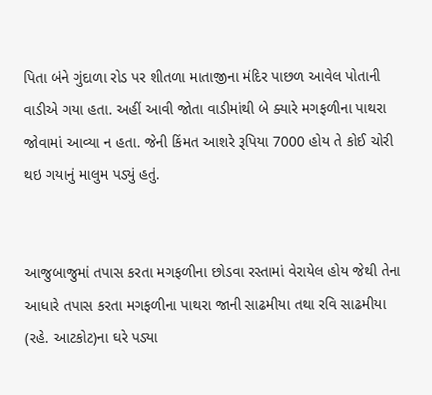પિતા બંને ગુંદાળા રોડ પર શીતળા માતાજીના મંદિર પાછળ આવેલ પોતાની વાડીએ ગયા હતા. અહીં આવી જોતા વાડીમાંથી બે ક્યારે મગફળીના પાથરા જોવામાં આવ્યા ન હતા. જેની કિંમત આશરે રૂપિયા 7000 હોય તે કોઈ ચોરી થઇ ગયાનું માલુમ પડ્યું હતું.


આજુબાજુમાં તપાસ કરતા મગફળીના છોડવા રસ્તામાં વેરાયેલ હોય જેથી તેના આધારે તપાસ કરતા મગફળીના પાથરા જાની સાઢમીયા તથા રવિ સાઢમીયા (રહે. આટકોટ)ના ઘરે પડ્યા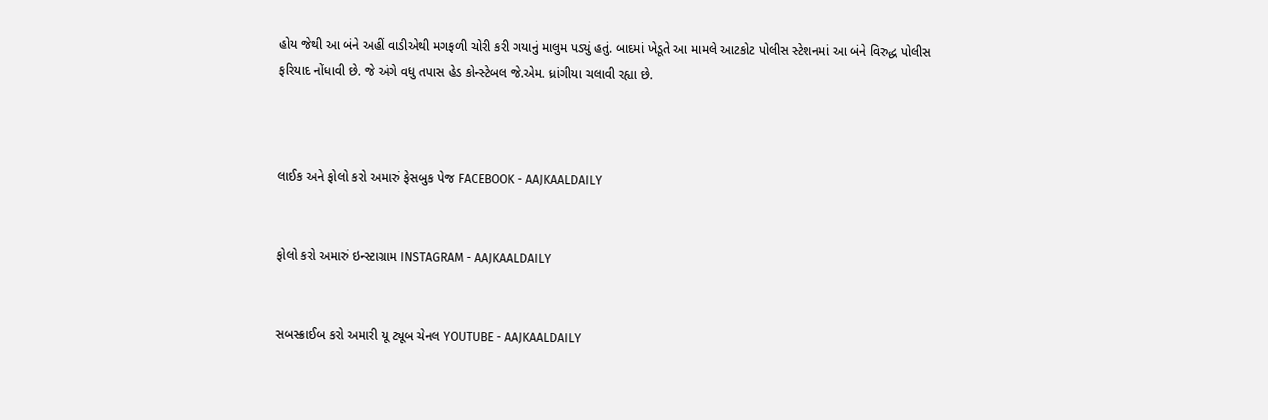હોય જેથી આ બંને અહીં વાડીએથી મગફળી ચોરી કરી ગયાનું માલુમ પડ્યું હતું. બાદમાં ખેડૂતે આ મામલે આટકોટ પોલીસ સ્ટેશનમાં આ બંને વિરુદ્ધ પોલીસ ફરિયાદ નોંધાવી છે. જે અંગે વધુ તપાસ હેડ કોન્સ્ટેબલ જે.એમ. ધ્રાંગીયા ચલાવી રહ્યા છે.



લાઈક અને ફોલો કરો અમારું ફેસબુક પેજ FACEBOOK - AAJKAALDAILY


ફોલો કરો અમારું ઇન્સ્ટાગ્રામ INSTAGRAM - AAJKAALDAILY


સબસ્ક્રાઈબ કરો અમારી યૂ ટ્યૂબ ચેનલ YOUTUBE - AAJKAALDAILY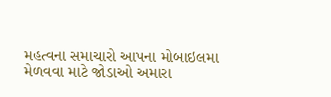મહત્વના સમાચારો આપના મોબાઇલમા મેળવવા માટે જોડાઓ અમારા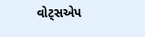વોટ્સએપ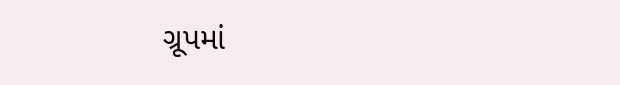ગ્રૂપમાં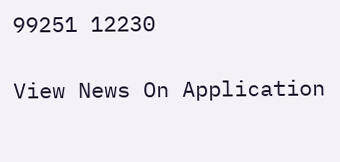99251 12230

View News On Application